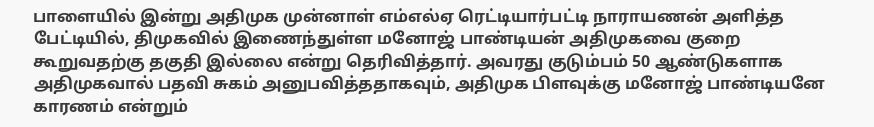பாளையில் இன்று அதிமுக முன்னாள் எம்எல்ஏ ரெட்டியார்பட்டி நாராயணன் அளித்த பேட்டியில், திமுகவில் இணைந்துள்ள மனோஜ் பாண்டியன் அதிமுகவை குறை கூறுவதற்கு தகுதி இல்லை என்று தெரிவித்தார். அவரது குடும்பம் 50 ஆண்டுகளாக அதிமுகவால் பதவி சுகம் அனுபவித்ததாகவும், அதிமுக பிளவுக்கு மனோஜ் பாண்டியனே காரணம் என்றும்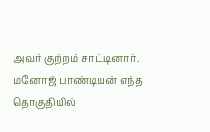அவர் குற்றம் சாட்டினார். மனோஜ் பாண்டியன் எந்த தொகுதியில்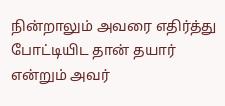நின்றாலும் அவரை எதிர்த்து போட்டியிட தான் தயார் என்றும் அவர்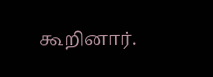கூறினார்.